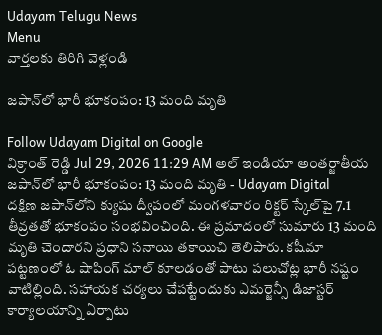Udayam Telugu News
Menu
వార్తలకు తిరిగి వెళ్లండి

జపాన్‌లో భారీ భూకంపం: 13 మంది మృతి

Follow Udayam Digital on Google
విక్రాంత్ రెడ్డి Jul 29, 2026 11:29 AM అల్ ఇండియా అంతర్జాతీయ
జపాన్‌లో భారీ భూకంపం: 13 మంది మృతి - Udayam Digital
దక్షిణ జపాన్‌లోని క్యుషు ద్వీపంలో మంగళవారం రిక్టర్ స్కేల్‌పై 7.1 తీవ్రతతో భూకంపం సంభవించింది. ఈ ప్రమాదంలో సుమారు 13 మంది మృతి చెందారని ప్రధాని సనాయి తకాయిచి తెలిపారు. కషీమా పట్టణంలో ఓ షాపింగ్ మాల్ కూలడంతో పాటు పలుచోట్ల భారీ నష్టం వాటిల్లింది. సహాయక చర్యలు చేపట్టేందుకు ఎమర్జెన్సీ డిజాస్టర్ కార్యాలయాన్ని ఏర్పాటు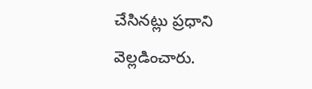చేసినట్లు ప్రధాని వెల్లడించారు.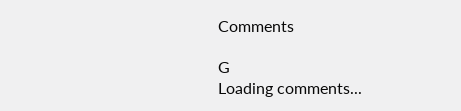Comments

G
Loading comments...